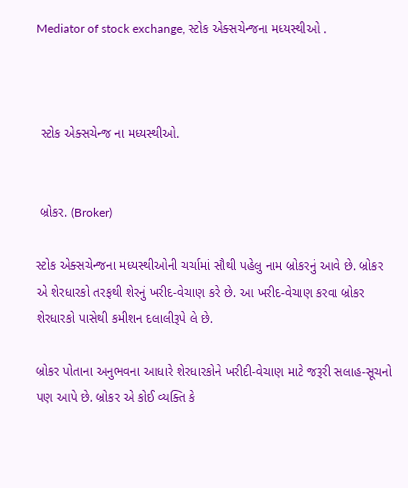Mediator of stock exchange, સ્ટોક એક્સચેન્જના મધ્યસ્થીઓ .



 સ્ટોક એક્સચેન્જ ના મધ્યસ્થીઓ.


 બ્રોકર. (Broker)

સ્ટોક એક્સચેન્જના મધ્યસ્થીઓની ચર્ચામાં સૌથી પહેલુ નામ બ્રોકરનું આવે છે. બ્રોકર એ શેરધારકો તરફથી શેરનું ખરીદ-વેચાણ કરે છે. આ ખરીદ-વેચાણ કરવા બ્રોકર શેરધારકો પાસેથી કમીશન દલાલીરૂપે લે છે.

બ્રોકર પોતાના અનુભવના આધારે શેરધારકોને ખરીદી-વેચાણ માટે જરૂરી સલાહ-સૂચનો પણ આપે છે. બ્રોકર એ કોઈ વ્યક્તિ કે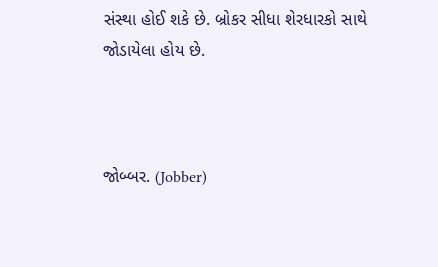સંસ્થા હોઈ શકે છે. બ્રોકર સીધા શેરધારકો સાથે જોડાયેલા હોય છે.



જોબ્બર. (Jobber)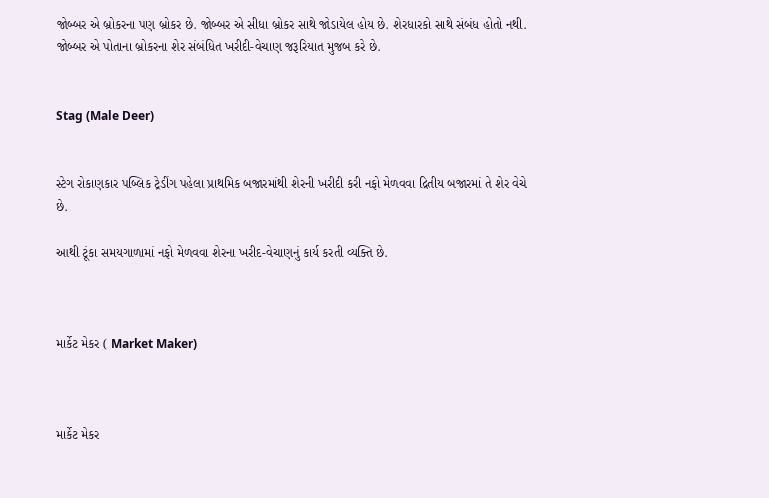જોબ્બર એ બ્રોકરના પણ બ્રોકર છે. જોબ્બર એ સીધા બ્રોકર સાથે જોડાયેલ હોય છે. શેરધારકો સાથે સંબંધ હોતો નથી. જોબ્બર એ પોતાના બ્રોકરના શેર સંબંધિત ખરીદી-વેચાણ જરૂરિયાત મુજબ કરે છે.


Stag (Male Deer)


સ્ટેગ રોકાણકાર પબ્લિક ટ્રેડીંગ પહેલા પ્રાથમિક બજારમાંથી શેરની ખરીદી કરી નફો મેળવવા દ્રિતીય બજારમાં તે શેર વેચે છે.

આથી ટૂંકા સમયગાળામાં નફો મેળવવા શેરના ખરીદ-વેચાણનું કાર્ય કરતી વ્યક્તિ છે.



માર્કેટ મેકર ( Market Maker)



માર્કેટ મેકર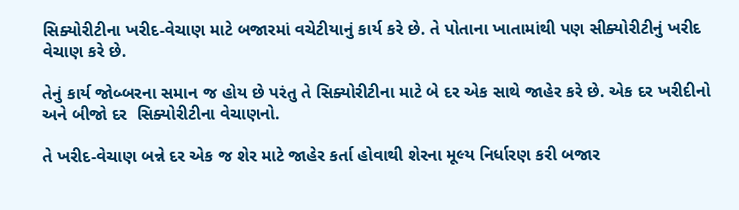સિક્યોરીટીના ખરીદ-વેચાણ માટે બજારમાં વચેટીયાનું કાર્ય કરે છે. તે પોતાના ખાતામાંથી પણ સીક્યોરીટીનું ખરીદ વેચાણ કરે છે.

તેનું કાર્ય જોબ્બરના સમાન જ હોય છે પરંતુ તે સિક્યોરીટીના માટે બે દર એક સાથે જાહેર કરે છે. એક દર ખરીદીનો અને બીજો દર  સિક્યોરીટીના વેચાણનો.

તે ખરીદ-વેચાણ બન્ને દર એક જ શેર માટે જાહેર કર્તા હોવાથી શેરના મૂલ્ય નિર્ધારણ કરી બજાર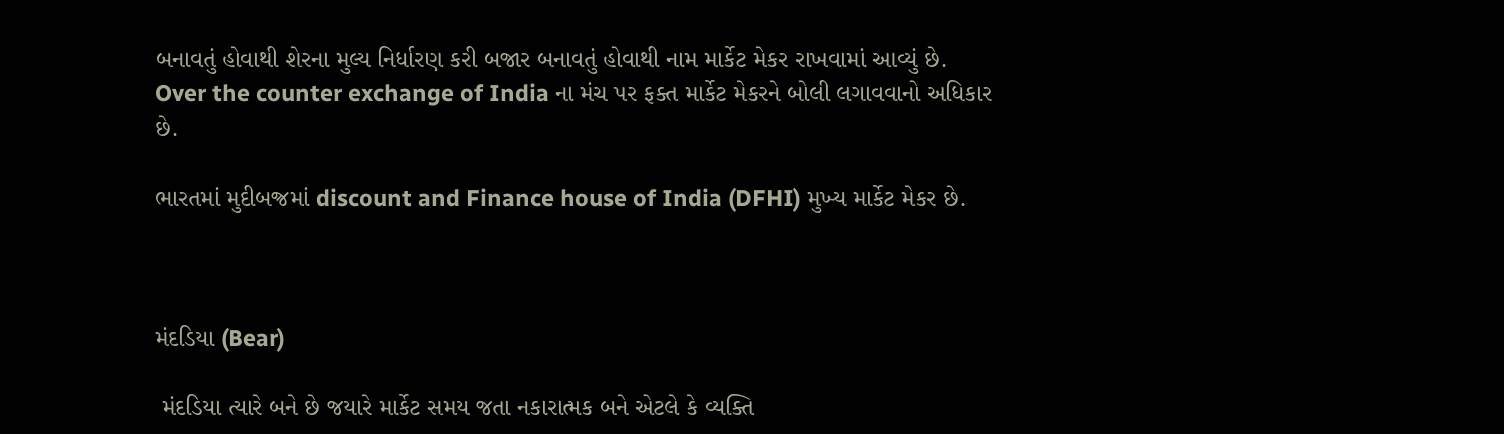બનાવતું હોવાથી શેરના મુલ્ય નિર્ધારણ કરી બજાર બનાવતું હોવાથી નામ માર્કેટ મેકર રાખવામાં આવ્યું છે. Over the counter exchange of India ના મંચ પર ફક્ત માર્કેટ મેકરને બોલી લગાવવાનો અધિકાર છે.

ભારતમાં મુદીબજ્રમાં discount and Finance house of India (DFHI) મુખ્ય માર્કેટ મેકર છે.



મંદડિયા (Bear)

 મંદડિયા ત્યારે બને છે જયારે માર્કેટ સમય જતા નકારાત્મક બને એટલે કે વ્યક્તિ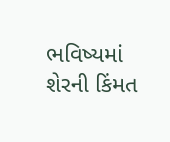ભવિષ્યમાં શેરની કિંમત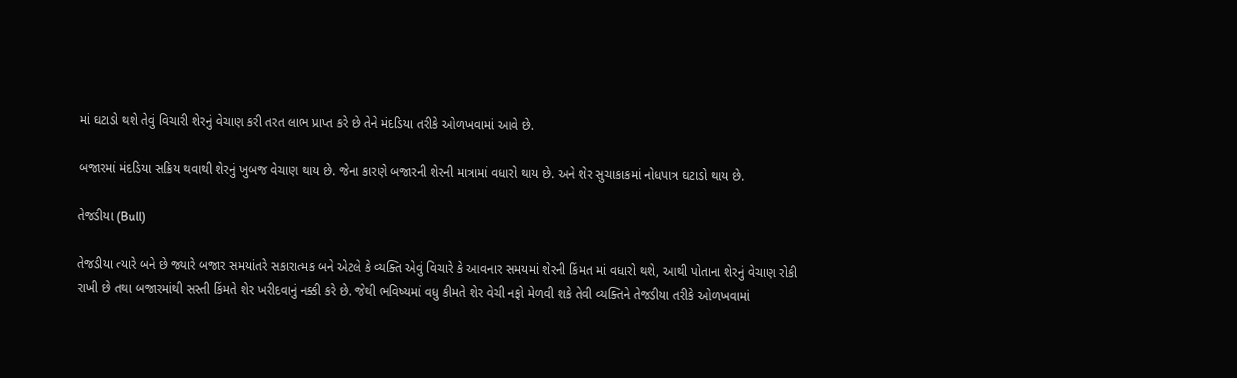માં ઘટાડો થશે તેવું વિચારી શેરનું વેચાણ કરી તરત લાભ પ્રાપ્ત કરે છે તેને મંદડિયા તરીકે ઓળખવામાં આવે છે.

બજારમાં મંદડિયા સક્રિય થવાથી શેરનું ખુબજ વેચાણ થાય છે. જેના કારણે બજારની શેરની માત્રામાં વધારો થાય છે. અને શેર સુચાકાકમાં નોધપાત્ર ઘટાડો થાય છે.

તેજડીયા (Bull)

તેજડીયા ત્યારે બને છે જ્યારે બજાર સમયાંતરે સકારાત્મક બને એટલે કે વ્યક્તિ એવું વિચારે કે આવનાર સમયમાં શેરની કિંમત માં વધારો થશે, આથી પોતાના શેરનું વેચાણ રોકી રાખી છે તથા બજારમાંથી સસ્તી કિંમતે શેર ખરીદવાનું નક્કી કરે છે. જેથી ભવિષ્યમાં વધુ કીમતે શેર વેચી નફો મેળવી શકે તેવી વ્યક્તિને તેજડીયા તરીકે ઓળખવામાં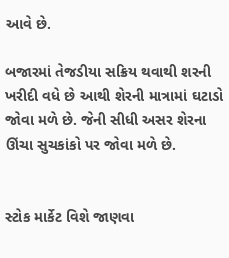આવે છે.

બજારમાં તેજડીયા સક્રિય થવાથી શરની ખરીદી વધે છે આથી શેરની માત્રામાં ઘટાડો જોવા મળે છે. જેની સીધી અસર શેરના ઊંચા સુચકાંકો પર જોવા મળે છે.


સ્ટોક માર્કેટ વિશે જાણવા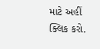માટે અહીં ક્લિક કરો.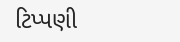ટિપ્પણી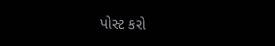પોસ્ટ કરો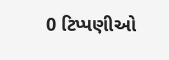0 ટિપ્પણીઓ